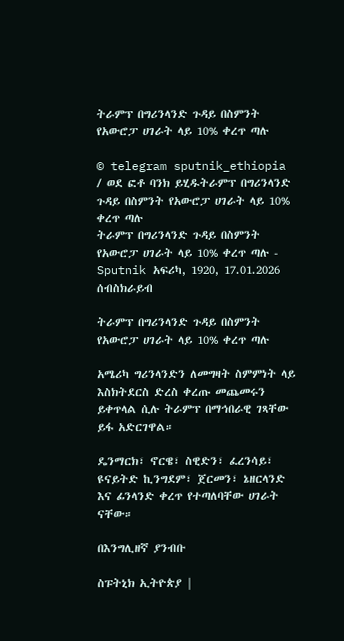ትራምፕ በግሪንላንድ ጉዳይ በስምንት የአውሮፓ ሀገራት ላይ 10% ቀረጥ ጣሉ

© telegram sputnik_ethiopia / ወደ ፎቶ ባንክ ይሂዱትራምፕ በግሪንላንድ ጉዳይ በስምንት የአውሮፓ ሀገራት ላይ 10% ቀረጥ ጣሉ
ትራምፕ በግሪንላንድ ጉዳይ በስምንት የአውሮፓ ሀገራት ላይ 10% ቀረጥ ጣሉ - Sputnik አፍሪካ, 1920, 17.01.2026
ሰብስክራይብ

ትራምፕ በግሪንላንድ ጉዳይ በስምንት የአውሮፓ ሀገራት ላይ 10% ቀረጥ ጣሉ

አሜሪካ ግሪንላንድን ለመግዛት ስምምነት ላይ እስክትደርስ ድረስ ቀረጡ መጨመሩን ይቀጥላል ሲሉ ትራምፕ በማኅበራዊ ገጻቸው ይፋ አድርገዋል።

ዴንማርክ፣ ኖርዌ፣ ስዊድን፣ ፈረንሳይ፣ ዩናይትድ ኪንግደም፣ ጀርመን፣ ኔዘርላንድ እና ፊንላንድ ቀረጥ የተጣለባቸው ሀገራት ናቸው።

በእንግሊዘኛ ያንብቡ

ስፑትኒክ ኢትዮጵያ |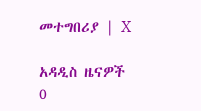መተግበሪያ | X

አዳዲስ ዜናዎች
0